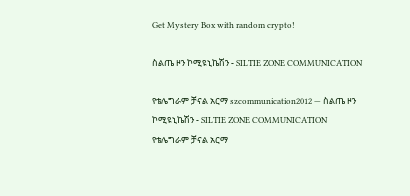Get Mystery Box with random crypto!

ስልጤ ዞን ኮሚዩኒኬሽን - SILTIE ZONE COMMUNICATION

የቴሌግራም ቻናል አርማ szcommunication2012 — ስልጤ ዞን ኮሚዩኒኬሽን - SILTIE ZONE COMMUNICATION
የቴሌግራም ቻናል አርማ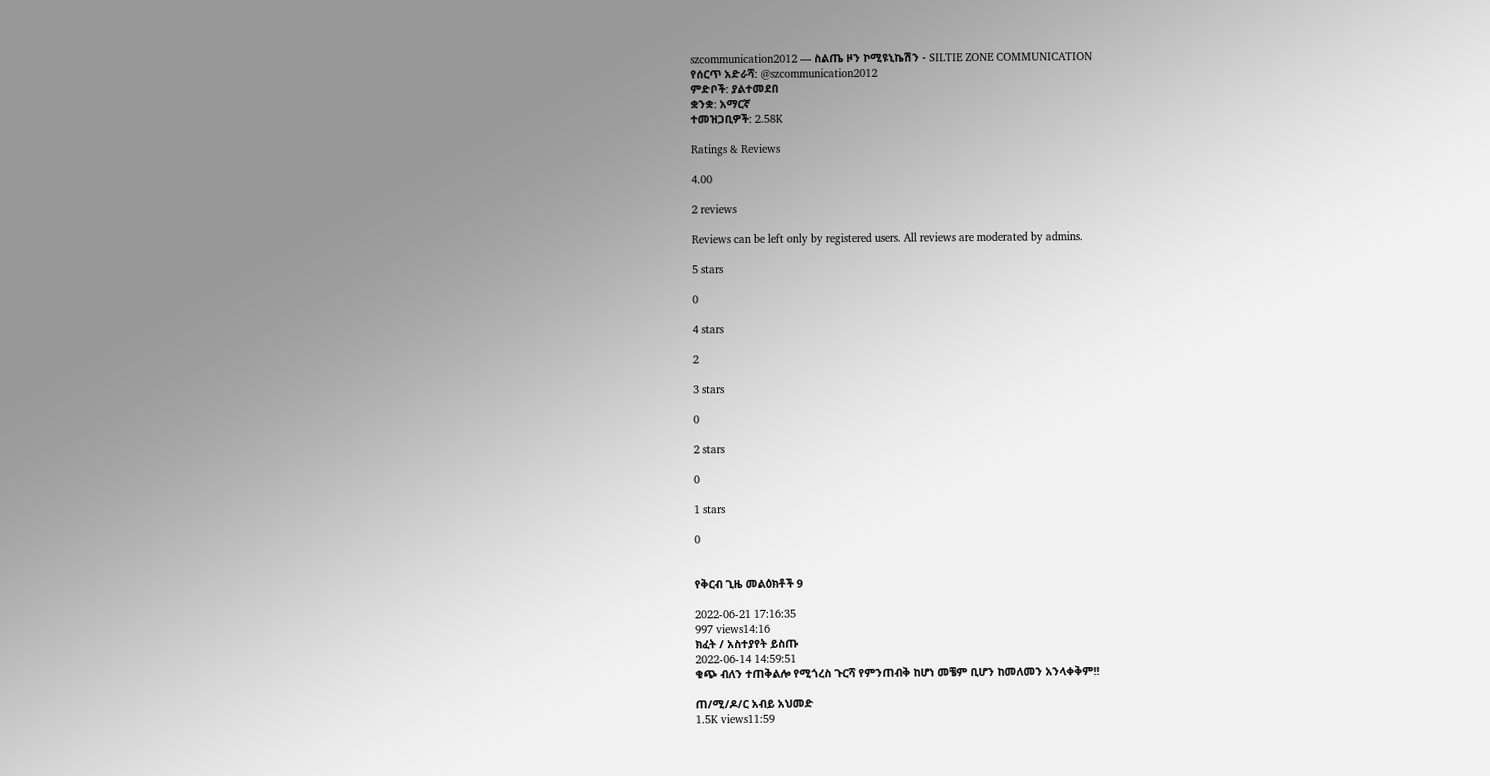szcommunication2012 — ስልጤ ዞን ኮሚዩኒኬሽን - SILTIE ZONE COMMUNICATION
የሰርጥ አድራሻ: @szcommunication2012
ምድቦች: ያልተመደበ
ቋንቋ: አማርኛ
ተመዝጋቢዎች: 2.58K

Ratings & Reviews

4.00

2 reviews

Reviews can be left only by registered users. All reviews are moderated by admins.

5 stars

0

4 stars

2

3 stars

0

2 stars

0

1 stars

0


የቅርብ ጊዜ መልዕክቶች 9

2022-06-21 17:16:35
997 views14:16
ክፈት / አስተያየት ይስጡ
2022-06-14 14:59:51
ቁጭ ብለን ተጠቅልሎ የሚጎረስ ጉርሻ የምንጠብቅ ከሆነ መቼም ቢሆን ከመለመን አንላቀቅም!!

ጠ/ሚ/ዶ/ር አብይ አህመድ
1.5K views11:59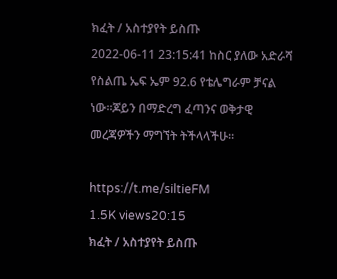ክፈት / አስተያየት ይስጡ
2022-06-11 23:15:41 ከስር ያለው አድራሻ የስልጤ ኤፍ ኤም 92.6 የቴሌግራም ቻናል ነው።ጆይን በማድረግ ፈጣንና ወቅታዊ መረጃዎችን ማግኘት ትችላላችሁ።

https://t.me/siltieFM
1.5K views20:15
ክፈት / አስተያየት ይስጡ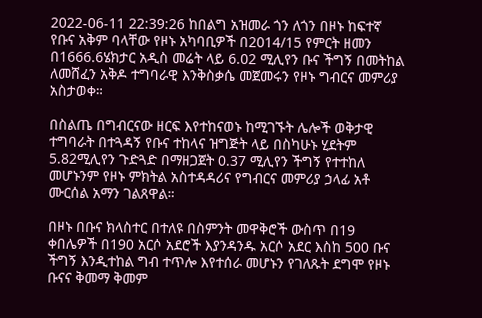2022-06-11 22:39:26 ከበልግ አዝመራ ጎን ለጎን በዞኑ ከፍተኛ የቡና አቅም ባላቸው የዞኑ አካባቢዎች በ2014/15 የምርት ዘመን በ1666.6ሄክታር አዲስ መሬት ላይ 6.02 ሚሊየን ቡና ችግኝ በመትከል ለመሸፈን አቅዶ ተግባራዊ እንቅስቃሴ መጀመሩን የዞኑ ግብርና መምሪያ አስታወቀ።

በስልጤ በግብርናው ዘርፍ እየተከናወኑ ከሚገኙት ሌሎች ወቅታዊ ተግባራት በተጓዳኝ የቡና ተከላና ዝግጅት ላይ በስካሁኑ ሂደትም 5.82ሚሊየን ጉድጓድ በማዘጋጀት 0.37 ሚሊየን ችግኝ የተተከለ መሆኑንም የዞኑ ምክትል አስተዳዳሪና የግብርና መምሪያ ኃላፊ አቶ ሙርሰል አማን ገልጸዋል።

በዞኑ በቡና ክላስተር በተለዩ በስምንት መዋቅሮች ውስጥ በ19 ቀበሌዎች በ190 አርሶ አደሮች እያንዳንዱ አርሶ አደር እስከ 500 ቡና ችግኝ እንዲተከል ግብ ተጥሎ እየተሰራ መሆኑን የገለጹት ደግሞ የዞኑ ቡናና ቅመማ ቅመም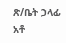ጽ/ቤት ኃላፊ አቶ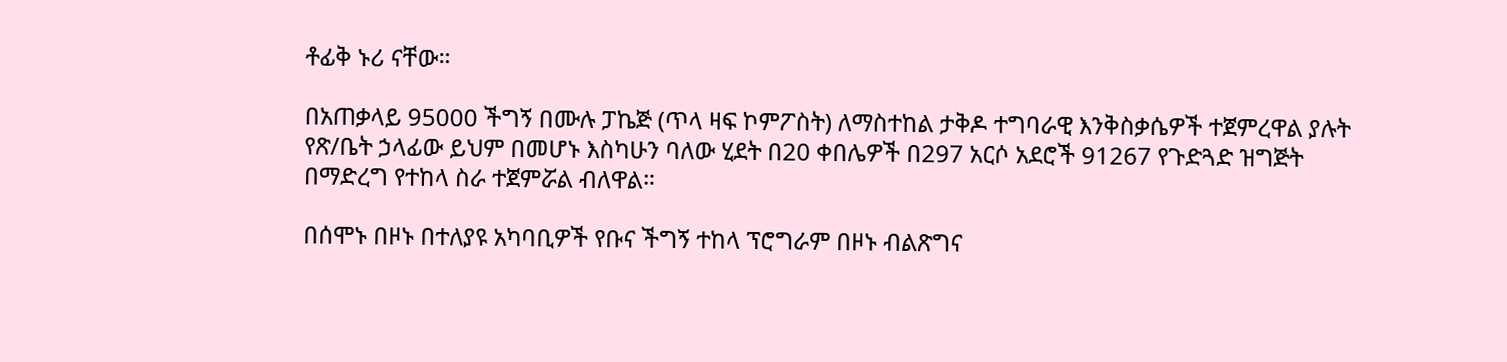ቶፊቅ ኑሪ ናቸው።

በአጠቃላይ 95000 ችግኝ በሙሉ ፓኬጅ (ጥላ ዛፍ ኮምፖስት) ለማስተከል ታቅዶ ተግባራዊ እንቅስቃሴዎች ተጀምረዋል ያሉት የጽ/ቤት ኃላፊው ይህም በመሆኑ እስካሁን ባለው ሂደት በ20 ቀበሌዎች በ297 አርሶ አደሮች 91267 የጉድጓድ ዝግጅት በማድረግ የተከላ ስራ ተጀምሯል ብለዋል።

በሰሞኑ በዞኑ በተለያዩ አካባቢዎች የቡና ችግኝ ተከላ ፕሮግራም በዞኑ ብልጽግና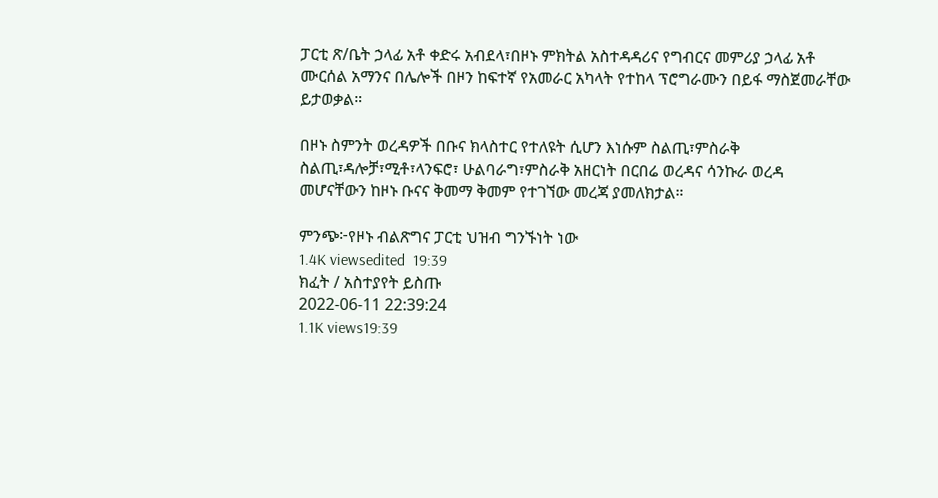ፓርቲ ጽ/ቤት ኃላፊ አቶ ቀድሩ አብደላ፣በዞኑ ምክትል አስተዳዳሪና የግብርና መምሪያ ኃላፊ አቶ ሙርሰል አማንና በሌሎች በዞን ከፍተኛ የአመራር አካላት የተከላ ፕሮግራሙን በይፋ ማስጀመራቸው ይታወቃል።

በዞኑ ስምንት ወረዳዎች በቡና ክላስተር የተለዩት ሲሆን እነሱም ስልጢ፣ምስራቅ ስልጢ፣ዳሎቻ፣ሚቶ፣ላንፍሮ፣ ሁልባራግ፣ምስራቅ አዘርነት በርበሬ ወረዳና ሳንኩራ ወረዳ መሆናቸውን ከዞኑ ቡናና ቅመማ ቅመም የተገኘው መረጃ ያመለክታል።

ምንጭ፦የዞኑ ብልጽግና ፓርቲ ህዝብ ግንኙነት ነው
1.4K viewsedited  19:39
ክፈት / አስተያየት ይስጡ
2022-06-11 22:39:24
1.1K views19:39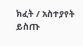ክፈት / አስተያየት ይስጡ